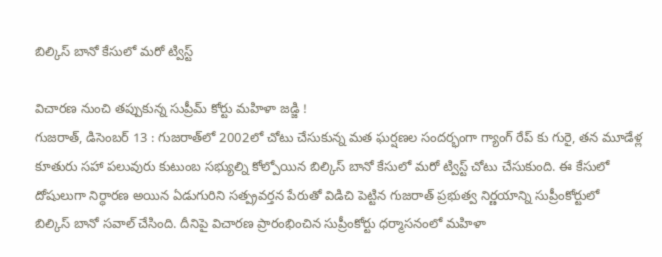బిల్కిస్‌ ‌బానో కేసులో మరో ట్విస్ట్

విచారణ నుంచి తప్పుకున్న సుప్రీమ్‌ ‌కోర్టు మహిళా జడ్జి !
గుజరాత్‌, డిసెంబర్‌ 13 : గుజరాత్‌లో 2002లో చోటు చేసుకున్న మత ఘర్షణల సందర్భంగా గ్యాంగ్‌ ‌రేప్‌ ‌కు గురై, తన మూడేళ్ల కూతురు సహా పలువురు కుటుంబ సభ్యుల్ని కోల్పోయిన బిల్కిస్‌ ‌బానో కేసులో మరో ట్విస్ట్ ‌చోటు చేసుకుంది. ఈ కేసులో దోషులుగా నిర్ధారణ అయిన ఏడుగురిని సత్ప్రవర్తన పేరుతో విడిచి పెట్టిన గుజరాత్‌ ‌ప్రభుత్వ నిర్ణయాన్ని సుప్రీంకోర్టులో బిల్కిస్‌ ‌బానో సవాల్‌ ‌చేసింది. దీనిపై విచారణ ప్రారంభించిన సుప్రీంకోర్టు ధర్మాసనంలో మహిళా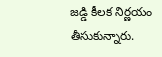జడ్డి కీలక నిర్ణయం తీసుకున్నారు.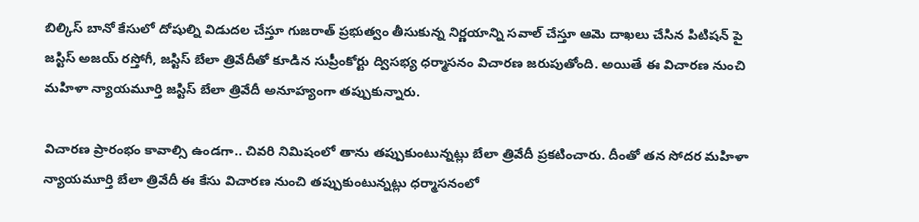బిల్కిస్‌ ‌బానో కేసులో దోషుల్ని విడుదల చేస్తూ గుజరాత్‌ ‌ప్రభుత్వం తీసుకున్న నిర్ణయాన్ని సవాల్‌ ‌చేస్తూ ఆమె దాఖలు చేసిన పిటిషన్‌ ‌పై జస్టిస్‌ అజయ్‌ ‌రస్తోగీ, జస్టిస్‌ ‌బేలా త్రివేదీతో కూడిన సుప్రీంకోర్టు ద్విసభ్య ధర్మాసనం విచారణ జరుపుతోంది. అయితే ఈ విచారణ నుంచి మహిళా న్యాయమూర్తి జస్టిస్‌ ‌బేలా త్రివేదీ అనూహ్యంగా తప్పుకున్నారు.

విచారణ ప్రారంభం కావాల్సి ఉండగా.. చివరి నిమిషంలో తాను తప్పుకుంటున్నట్లు బేలా త్రివేదీ ప్రకటించారు. దీంతో తన సోదర మహిళా న్యాయమూర్తి బేలా త్రివేదీ ఈ కేసు విచారణ నుంచి తప్పుకుంటున్నట్లు ధర్మాసనంలో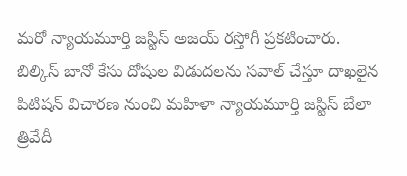మరో న్యాయమూర్తి జస్టిస్‌ అజయ్‌ ‌రస్తోగీ ప్రకటించారు. బిల్కిస్‌ ‌బానో కేసు దోషుల విడుదలను సవాల్‌ ‌చేస్తూ దాఖలైన పిటిషన్‌ ‌విచారణ నుంచి మహిళా న్యాయమూర్తి జస్టిస్‌ ‌బేలా త్రివేదీ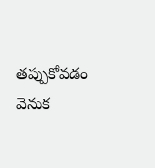తప్పుకోవడం వెనుక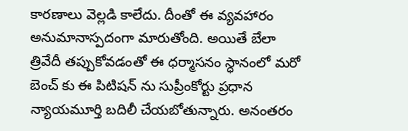కారణాలు వెల్లడి కాలేదు. దీంతో ఈ వ్యవహారం అనుమానాస్పదంగా మారుతోంది. అయితే బేలా త్రివేదీ తప్పుకోవడంతో ఈ ధర్మాసనం స్ధానంలో మరో బెంచ్‌ ‌కు ఈ పిటిషన్‌ ‌ను సుప్రీంకోర్టు ప్రధాన న్యాయమూర్తి బదిలీ చేయబోతున్నారు. అనంతరం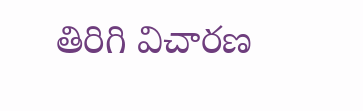తిరిగి విచారణ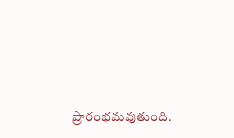ప్రారంభమవుతుంది.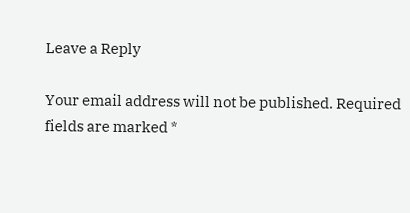Leave a Reply

Your email address will not be published. Required fields are marked *